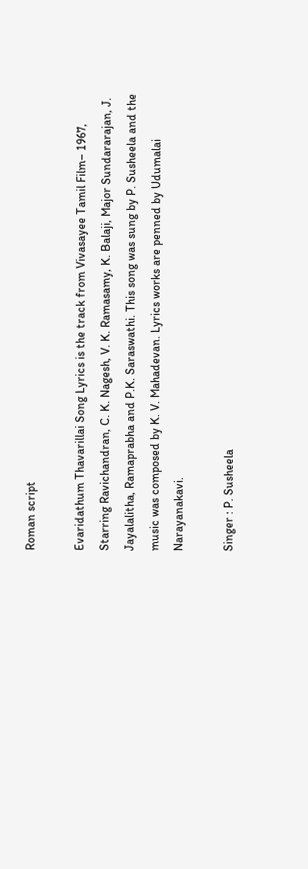Roman script

Evaridathum Thavarillai Song Lyrics is the track from Vivasayee Tamil Film– 1967, Starring Ravichandran, C. K. Nagesh, V. K. Ramasamy, K. Balaji, Major Sundararajan, J. Jayalalitha, Ramaprabha and P.K. Saraswathi. This song was sung by P. Susheela and the music was composed by K. V. Mahadevan. Lyrics works are penned by Udumalai Narayanakavi.

Singer : P. Susheela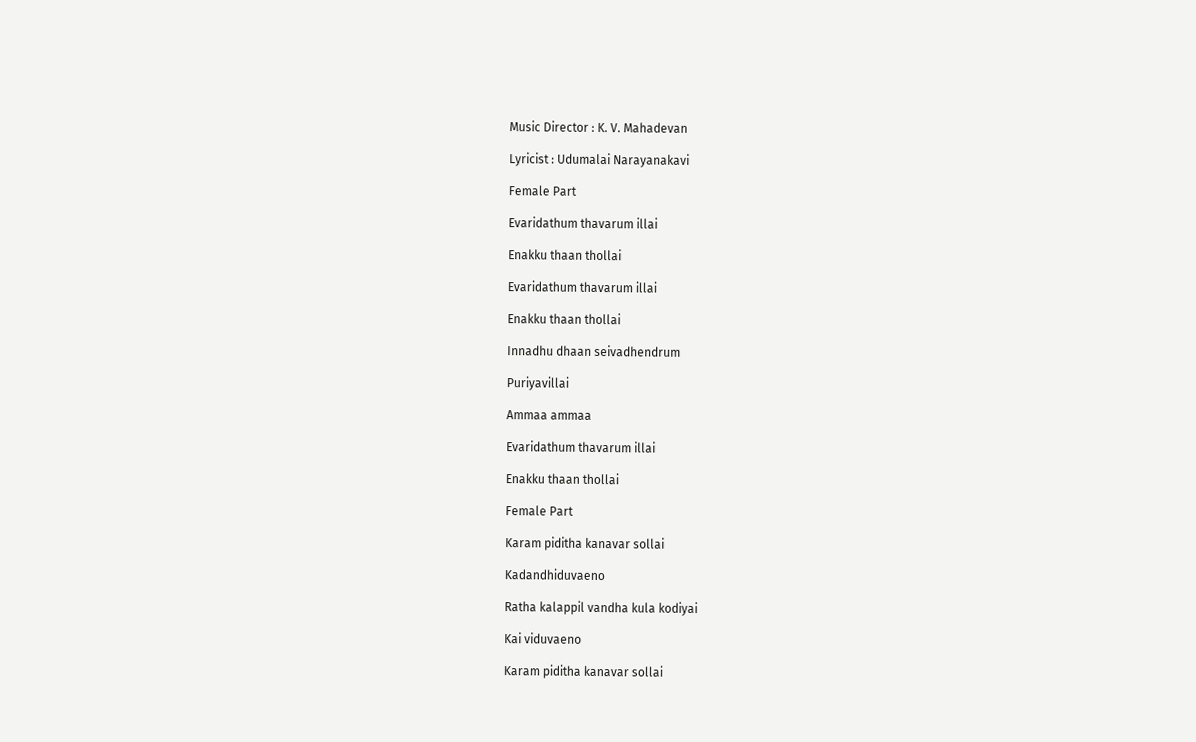Music Director : K. V. Mahadevan

Lyricist : Udumalai Narayanakavi

Female Part

Evaridathum thavarum illai

Enakku thaan thollai

Evaridathum thavarum illai

Enakku thaan thollai

Innadhu dhaan seivadhendrum

Puriyavillai

Ammaa ammaa

Evaridathum thavarum illai

Enakku thaan thollai

Female Part

Karam piditha kanavar sollai

Kadandhiduvaeno

Ratha kalappil vandha kula kodiyai

Kai viduvaeno

Karam piditha kanavar sollai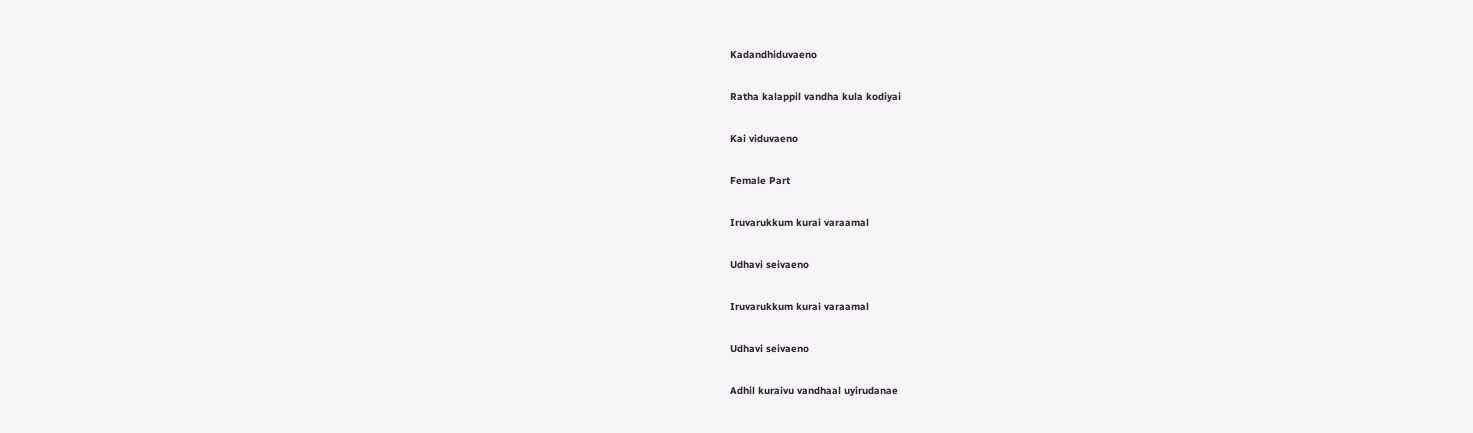Kadandhiduvaeno

Ratha kalappil vandha kula kodiyai

Kai viduvaeno

Female Part

Iruvarukkum kurai varaamal

Udhavi seivaeno

Iruvarukkum kurai varaamal

Udhavi seivaeno

Adhil kuraivu vandhaal uyirudanae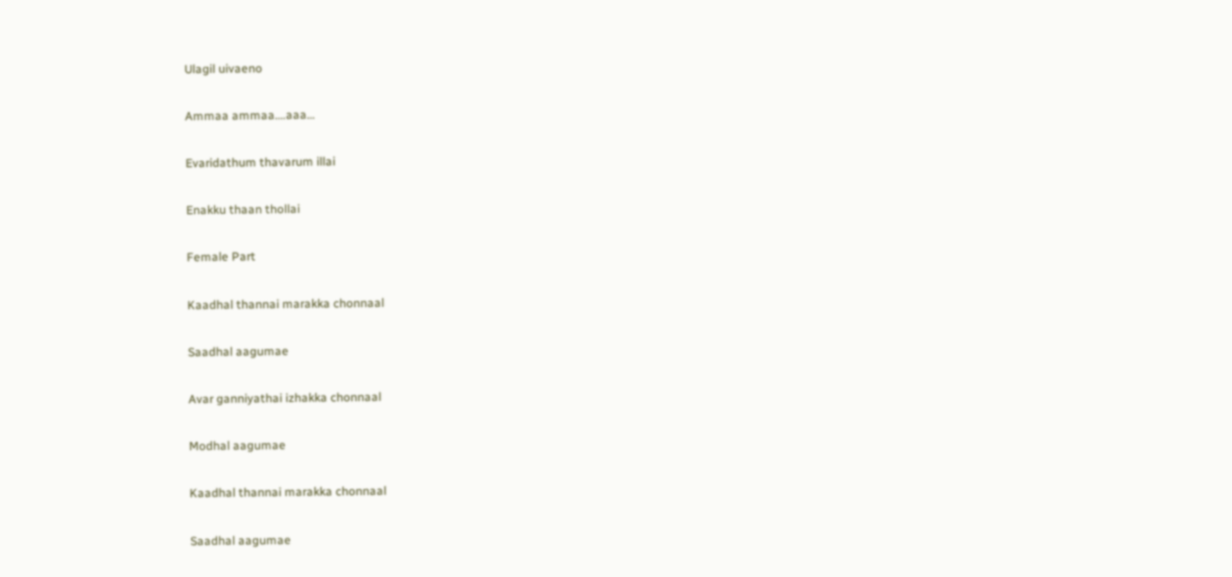Ulagil uivaeno

Ammaa ammaa….aaa…

Evaridathum thavarum illai

Enakku thaan thollai

Female Part

Kaadhal thannai marakka chonnaal

Saadhal aagumae

Avar ganniyathai izhakka chonnaal

Modhal aagumae

Kaadhal thannai marakka chonnaal

Saadhal aagumae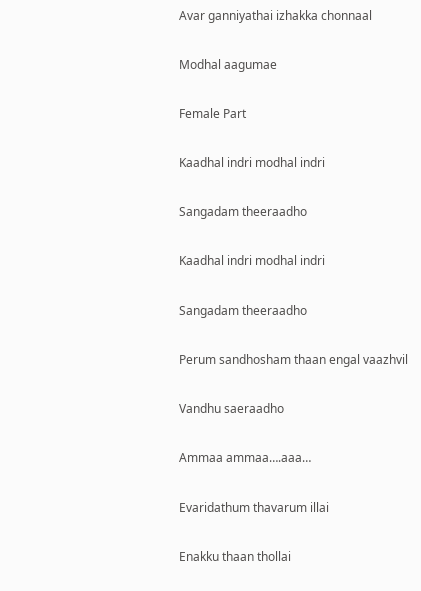Avar ganniyathai izhakka chonnaal

Modhal aagumae

Female Part

Kaadhal indri modhal indri

Sangadam theeraadho

Kaadhal indri modhal indri

Sangadam theeraadho

Perum sandhosham thaan engal vaazhvil

Vandhu saeraadho

Ammaa ammaa….aaa…

Evaridathum thavarum illai

Enakku thaan thollai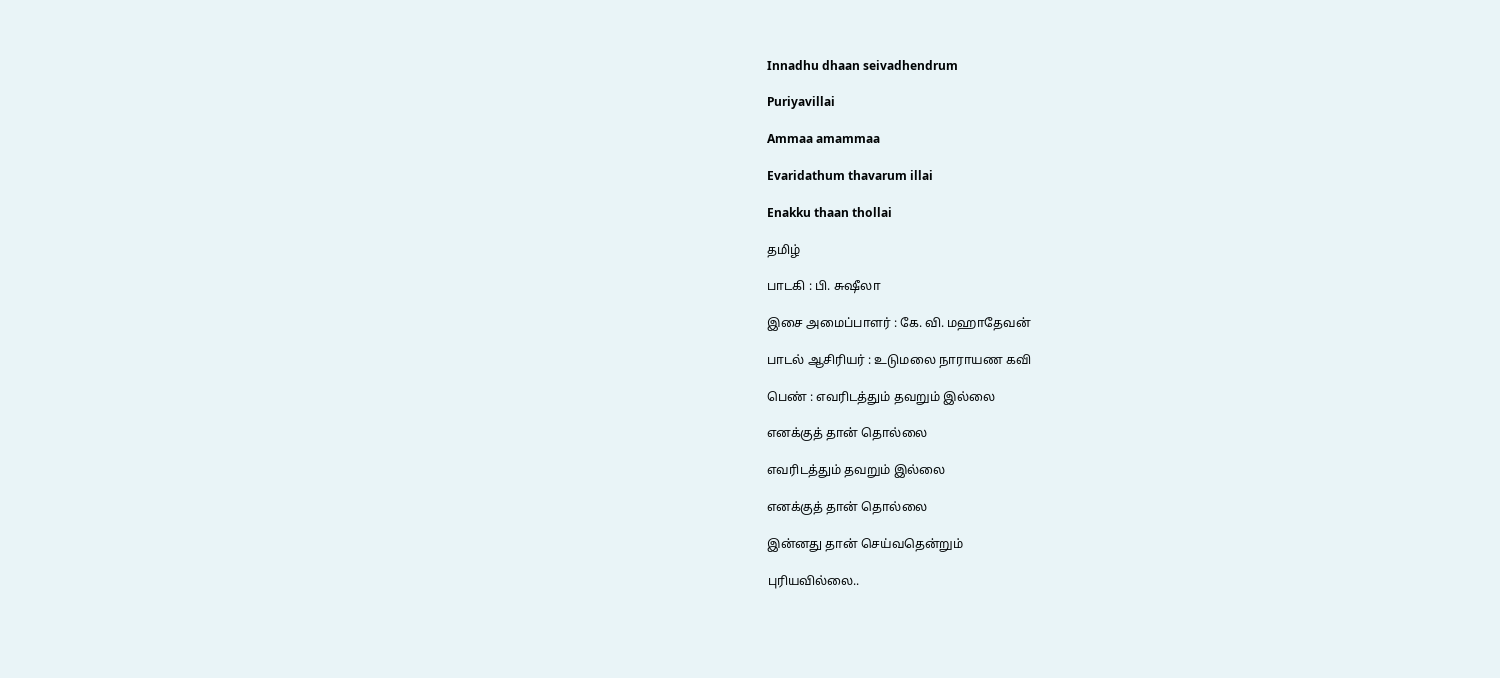Innadhu dhaan seivadhendrum

Puriyavillai

Ammaa amammaa

Evaridathum thavarum illai

Enakku thaan thollai

தமிழ்

பாடகி : பி. சுஷீலா

இசை அமைப்பாளர் : கே. வி. மஹாதேவன்

பாடல் ஆசிரியர் : உடுமலை நாராயண கவி

பெண் : எவரிடத்தும் தவறும் இல்லை

எனக்குத் தான் தொல்லை

எவரிடத்தும் தவறும் இல்லை

எனக்குத் தான் தொல்லை

இன்னது தான் செய்வதென்றும்

புரியவில்லை..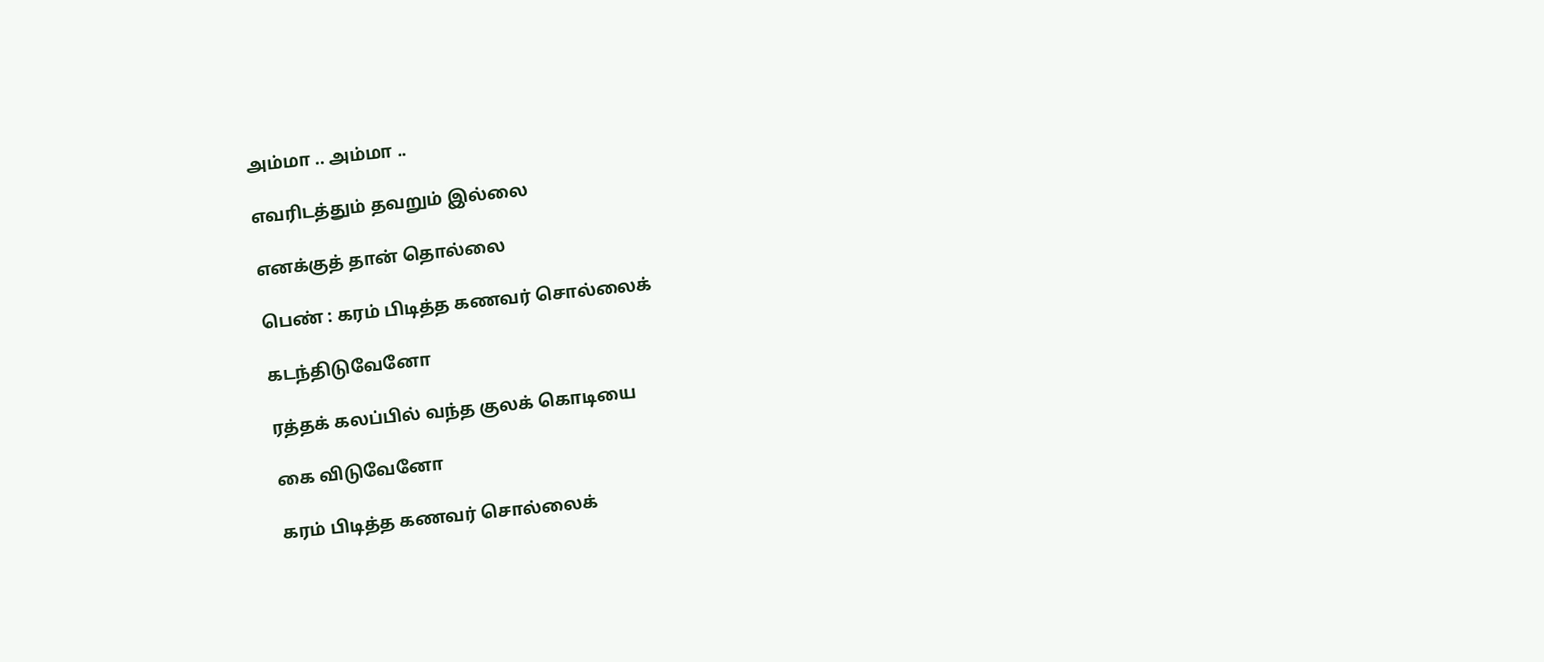அம்மா .. அம்மா ..

எவரிடத்தும் தவறும் இல்லை

எனக்குத் தான் தொல்லை

பெண் : கரம் பிடித்த கணவர் சொல்லைக்

கடந்திடுவேனோ

ரத்தக் கலப்பில் வந்த குலக் கொடியை

கை விடுவேனோ

கரம் பிடித்த கணவர் சொல்லைக்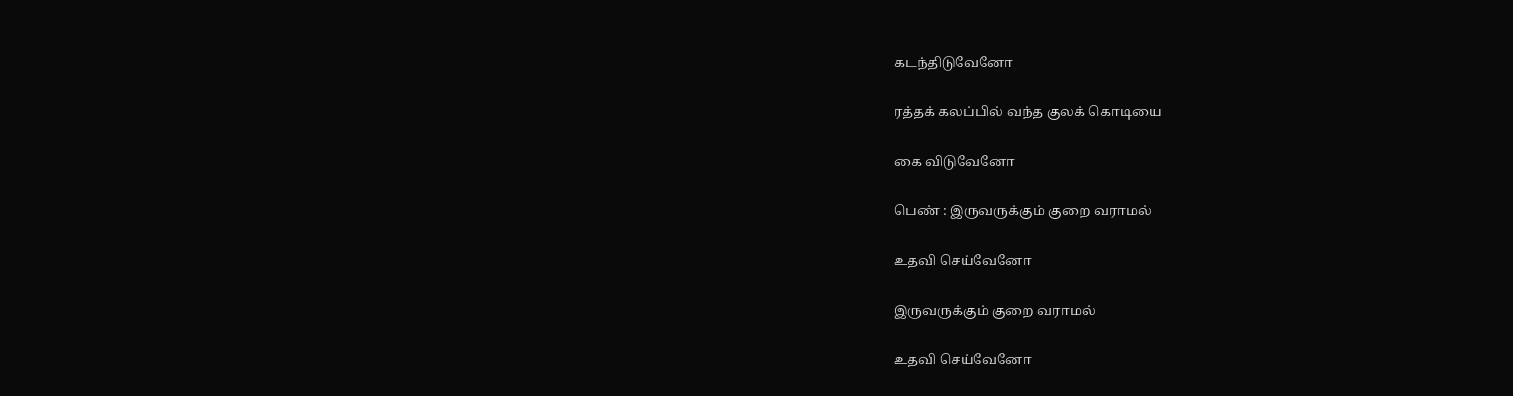கடந்திடுவேனோ

ரத்தக் கலப்பில் வந்த குலக் கொடியை

கை விடுவேனோ

பெண் : இருவருக்கும் குறை வராமல்

உதவி செய்வேனோ

இருவருக்கும் குறை வராமல்

உதவி செய்வேனோ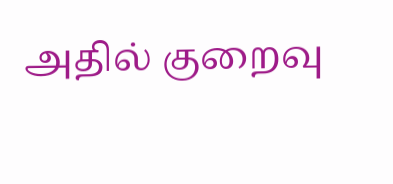அதில் குறைவு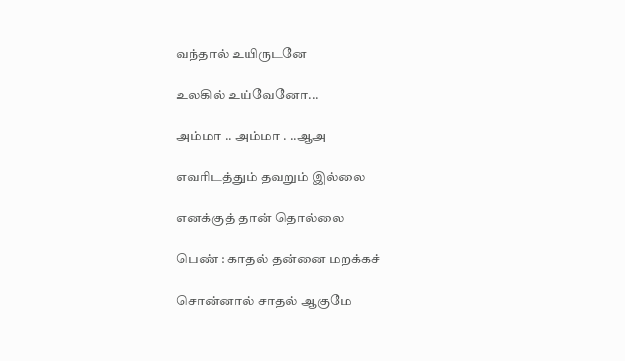வந்தால் உயிருடனே

உலகில் உய்வேனோ...

அம்மா .. அம்மா . ..ஆஅ

எவரிடத்தும் தவறும் இல்லை

எனக்குத் தான் தொல்லை

பெண் : காதல் தன்னை மறக்கச்

சொன்னால் சாதல் ஆகுமே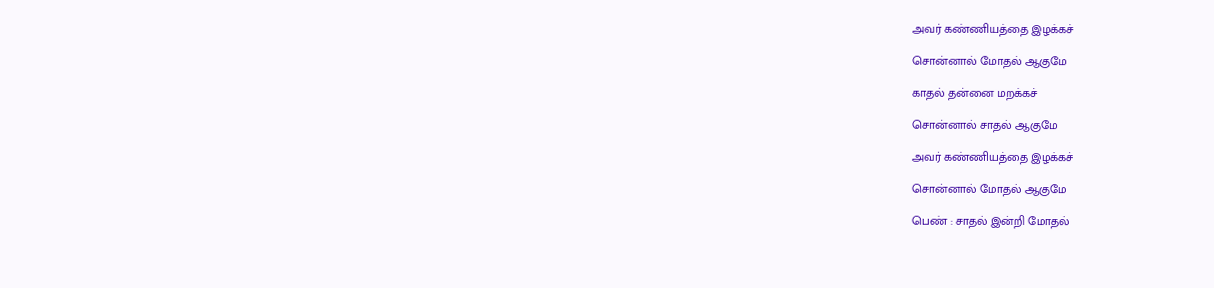அவர் கண்ணியத்தை இழக்கச்

சொன்னால் மோதல் ஆகுமே

காதல் தன்னை மறக்கச்

சொன்னால் சாதல் ஆகுமே

அவர் கண்ணியத்தை இழக்கச்

சொன்னால் மோதல் ஆகுமே

பெண் : சாதல் இன்றி மோதல்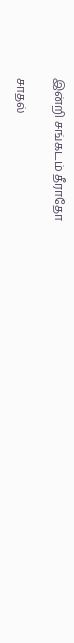இன்றி சங்கடம் தீராதோ

சாதல்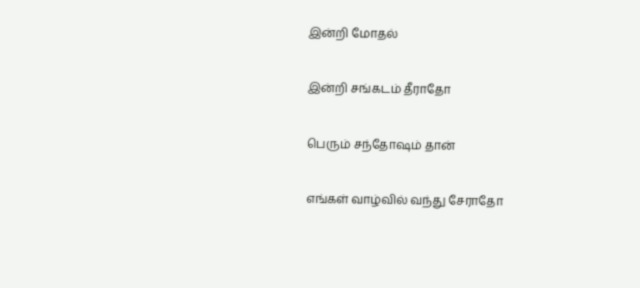இன்றி மோதல்

இன்றி சங்கடம் தீராதோ

பெரும் சந்தோஷம் தான்

எங்கள் வாழ்வில் வந்து சேராதோ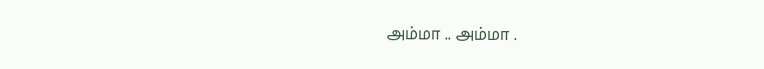அம்மா .. அம்மா .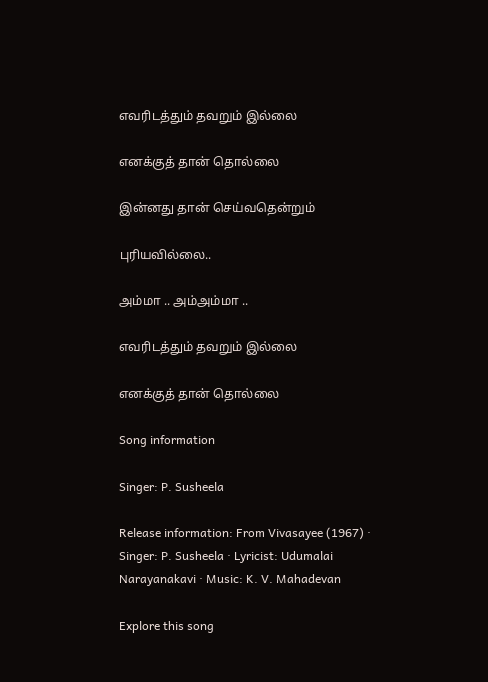எவரிடத்தும் தவறும் இல்லை

எனக்குத் தான் தொல்லை

இன்னது தான் செய்வதென்றும்

புரியவில்லை..

அம்மா .. அம்அம்மா ..

எவரிடத்தும் தவறும் இல்லை

எனக்குத் தான் தொல்லை

Song information

Singer: P. Susheela

Release information: From Vivasayee (1967) · Singer: P. Susheela · Lyricist: Udumalai Narayanakavi · Music: K. V. Mahadevan

Explore this song